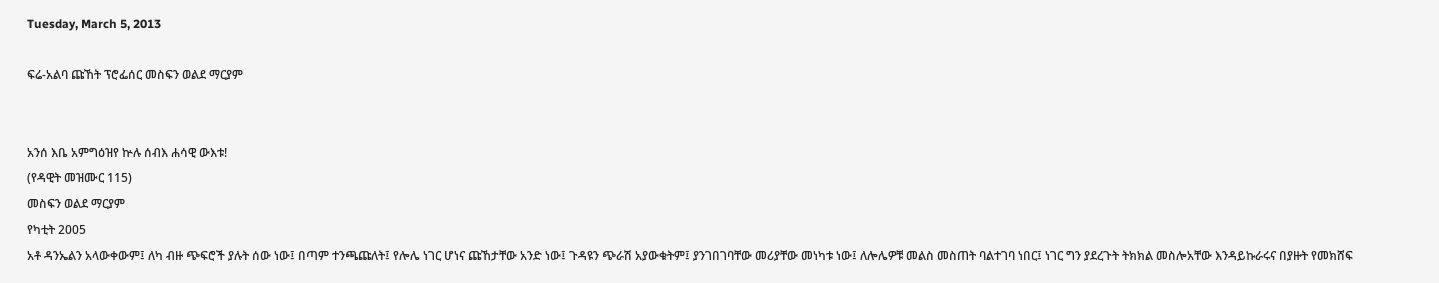Tuesday, March 5, 2013

ፍሬ-አልባ ጩኸት ፕሮፌሰር መስፍን ወልደ ማርያም


አንሰ እቤ አምግዕዝየ ኵሉ ሰብእ ሐሳዊ ውእቱ!
(የዳዊት መዝሙር 115)
መስፍን ወልደ ማርያም
የካቲት 2005
አቶ ዳንኤልን አላውቀውም፤ ለካ ብዙ ጭፍሮች ያሉት ሰው ነው፤ በጣም ተንጫጩለት፤ የሎሌ ነገር ሆነና ጩኸታቸው አንድ ነው፤ ጉዳዩን ጭራሽ አያውቁትም፤ ያንገበገባቸው መሪያቸው መነካቱ ነው፤ ለሎሌዎቹ መልስ መስጠት ባልተገባ ነበር፤ ነገር ግን ያደረጉት ትክክል መስሎአቸው እንዳይኩራሩና በያዙት የመክሸፍ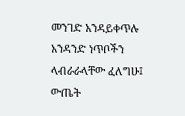መንገድ አንዳይቀጥሉ አንዳንድ ነጥቦችን ላብራራላቸው ፈለግሁ፤ ውጤት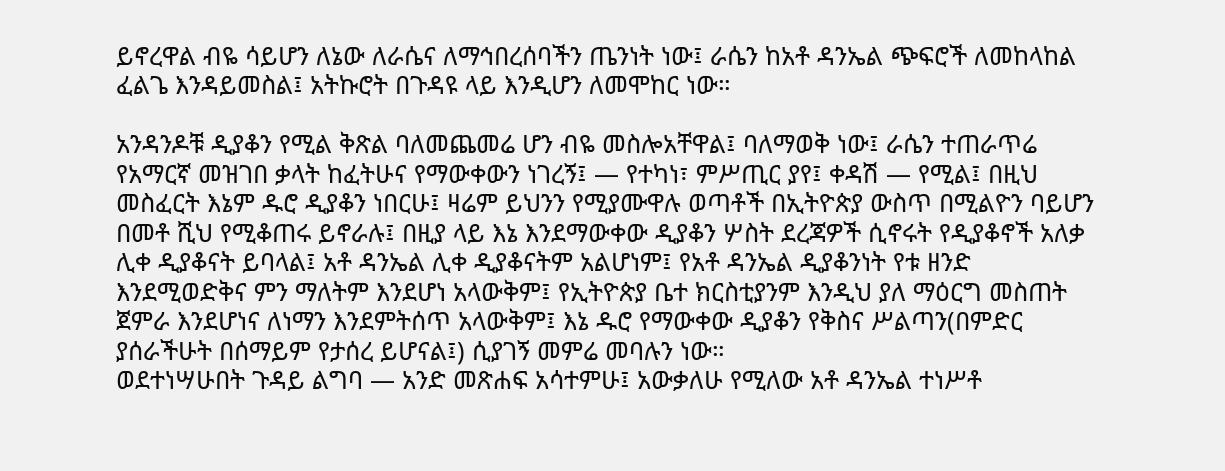ይኖረዋል ብዬ ሳይሆን ለኔው ለራሴና ለማኅበረሰባችን ጤንነት ነው፤ ራሴን ከአቶ ዳንኤል ጭፍሮች ለመከላከል ፈልጌ እንዳይመስል፤ አትኩሮት በጉዳዩ ላይ እንዲሆን ለመሞከር ነው።

አንዳንዶቹ ዲያቆን የሚል ቅጽል ባለመጨመሬ ሆን ብዬ መስሎአቸዋል፤ ባለማወቅ ነው፤ ራሴን ተጠራጥሬ የአማርኛ መዝገበ ቃላት ከፈትሁና የማውቀውን ነገረኝ፤ — የተካነ፣ ምሥጢር ያየ፤ ቀዳሽ — የሚል፤ በዚህ መስፈርት እኔም ዱሮ ዲያቆን ነበርሁ፤ ዛሬም ይህንን የሚያሙዋሉ ወጣቶች በኢትዮጵያ ውስጥ በሚልዮን ባይሆን በመቶ ሺህ የሚቆጠሩ ይኖራሉ፤ በዚያ ላይ እኔ እንደማውቀው ዲያቆን ሦስት ደረጃዎች ሲኖሩት የዲያቆኖች አለቃ ሊቀ ዲያቆናት ይባላል፤ አቶ ዳንኤል ሊቀ ዲያቆናትም አልሆነም፤ የአቶ ዳንኤል ዲያቆንነት የቱ ዘንድ እንደሚወድቅና ምን ማለትም እንደሆነ አላውቅም፤ የኢትዮጵያ ቤተ ክርስቲያንም እንዲህ ያለ ማዕርግ መስጠት ጀምራ እንደሆነና ለነማን እንደምትሰጥ አላውቅም፤ እኔ ዱሮ የማውቀው ዲያቆን የቅስና ሥልጣን(በምድር ያሰራችሁት በሰማይም የታሰረ ይሆናል፤) ሲያገኝ መምሬ መባሉን ነው።
ወደተነሣሁበት ጉዳይ ልግባ — አንድ መጽሐፍ አሳተምሁ፤ አውቃለሁ የሚለው አቶ ዳንኤል ተነሥቶ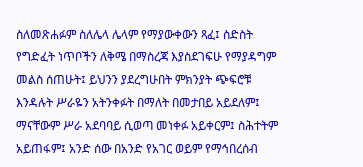ስለመጽሐፉም ስለሌላ ሌላም የማያውቀውን ጻፈ፤ ስድስት የግድፈት ነጥቦችን ለቅሜ በማስረጃ እያስደገፍሁ የማያዳግም መልስ ሰጠሁት፤ ይህንን ያደረግሁበት ምክንያት ጭፍሮቹ እንዳሉት ሥራዬን አትንቀፉት በማለት በመታበይ አይደለም፤ ማናቸውም ሥራ አደባባይ ሲወጣ መነቀፉ አይቀርም፤ ስሕተትም አይጠፋም፤ አንድ ሰው በአንድ የአገር ወይም የማኅበረሰብ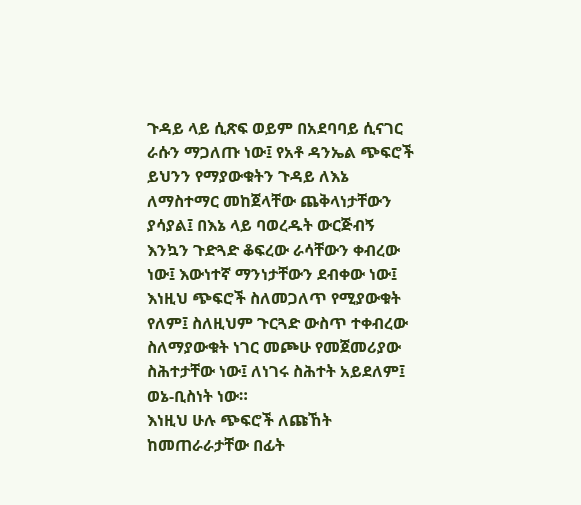ጉዳይ ላይ ሲጽፍ ወይም በአደባባይ ሲናገር ራሱን ማጋለጡ ነው፤ የአቶ ዳንኤል ጭፍሮች ይህንን የማያውቁትን ጉዳይ ለእኔ ለማስተማር መከጀላቸው ጨቅላነታቸውን ያሳያል፤ በእኔ ላይ ባወረዱት ውርጅብኝ እንኳን ጉድጓድ ቆፍረው ራሳቸውን ቀብረው ነው፤ እውነተኛ ማንነታቸውን ደብቀው ነው፤ እነዚህ ጭፍሮች ስለመጋለጥ የሚያውቁት የለም፤ ስለዚህም ጉርጓድ ውስጥ ተቀብረው ስለማያውቁት ነገር መጮሁ የመጀመሪያው ስሕተታቸው ነው፤ ለነገሩ ስሕተት አይደለም፤ ወኔ-ቢስነት ነው።
እነዚህ ሁሉ ጭፍሮች ለጩኸት ከመጠራራታቸው በፊት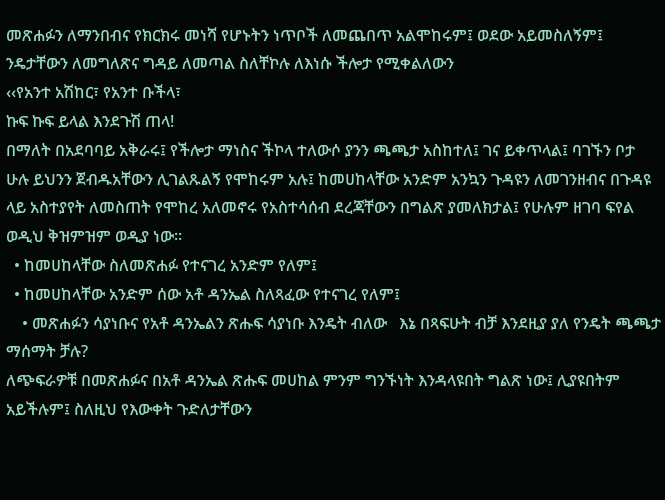መጽሐፉን ለማንበብና የክርክሩ መነሻ የሆኑትን ነጥቦች ለመጨበጥ አልሞከሩም፤ ወደው አይመስለኝም፤ ንዴታቸውን ለመግለጽና ግዳይ ለመጣል ስለቸኮሉ ለእነሱ ችሎታ የሚቀልለውን
‹‹የአንተ አሽከር፣ የአንተ ቡችላ፣
ኩፍ ኩፍ ይላል እንደጉሽ ጠላ!
በማለት በአደባባይ አቅራሩ፤ የችሎታ ማነስና ችኮላ ተለውሶ ያንን ጫጫታ አስከተለ፤ ገና ይቀጥላል፤ ባገኙን ቦታ ሁሉ ይህንን ጀብዱአቸውን ሊገልጹልኝ የሞከሩም አሉ፤ ከመሀከላቸው አንድም አንኳን ጉዳዩን ለመገንዘብና በጉዳዩ ላይ አስተያየት ለመስጠት የሞከረ አለመኖሩ የአስተሳሰብ ደረጃቸውን በግልጽ ያመለክታል፤ የሁሉም ዘገባ ፍየል ወዲህ ቅዝምዝም ወዲያ ነው።
  • ከመሀከላቸው ስለመጽሐፉ የተናገረ አንድም የለም፤
  • ከመሀከላቸው አንድም ሰው አቶ ዳንኤል ስለጻፈው የተናገረ የለም፤
    • መጽሐፉን ሳያነቡና የአቶ ዳንኤልን ጽሑፍ ሳያነቡ እንዴት ብለው   እኔ በጻፍሁት ብቻ እንደዚያ ያለ የንዴት ጫጫታ ማሰማት ቻሉ?
ለጭፍራዎቹ በመጽሐፉና በአቶ ዳንኤል ጽሑፍ መሀከል ምንም ግንኙነት እንዳላዩበት ግልጽ ነው፤ ሊያዩበትም አይችሉም፤ ስለዚህ የእውቀት ጉድለታቸውን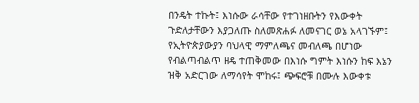በንዴት ተኩት፤ እነሱው ራሳቸው የተገነዘቡትን የእውቀት ጉድለታቸውን እያጋለጡ ስለመጽሐፉ ለመናገር ወኔ አላገኙም፤ የኢትዮጵያውያን ባህላዊ ማምለጫና መብለጫ በሆነው የብልጣብልጥ ዘዴ ተጠቅመው በእነሱ ግምት እነሱን ከፍ እኔን ዝቅ አድርገው ለማሳየት ሞከሩ፤ ጭፍሮቹ በሙሉ እውቀቱ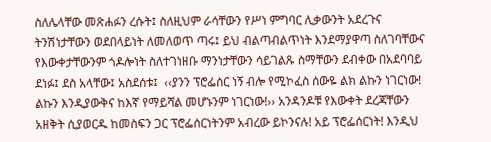ስለሌላቸው መጽሐፉን ረሱት፤ ስለዚህም ራሳቸውን የሥነ ምግባር ሊቃውንት አደረጉና ትንሽነታቸውን ወደበላይነት ለመለወጥ ጣሩ፤ ይህ ብልጣብልጥነት እንደማያዋጣ ስለገባቸውና የእውቀታቸውንም ጎዶሎነት ስለተገነዘቡ ማንነታቸውን ሳይገልጹ ስማቸውን ደብቀው በአደባባይ ደነፉ፤ ደስ አላቸው፤ አስደሰቱ፤  ‹‹ያንን ፕሮፌሰር ነኝ ብሎ የሚኮፈስ ሰውዬ ልክ ልኩን ነገርነው! ልኩን እንዲያውቅና ከእኛ የማይሻል መሆኑንም ነገርነው!›› አንዳንዶቹ የእውቀት ደረጃቸውን አዘቅት ሲያወርዱ ከመስፍን ጋር ፕሮፌሰርነትንም አብረው ይኮንናሉ! አይ ፕሮፌሰርነት! እንዲህ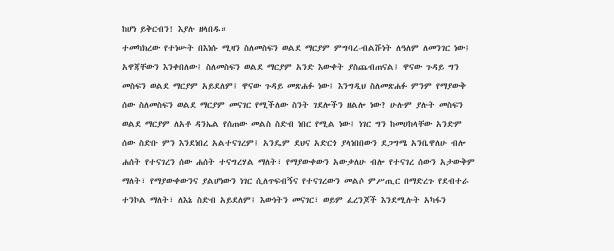ከሆነ ይቅርብን! እያሉ ዘላበዱ።
ተመካክረው የተነሡት በእነሱ ሚዛን ስለመስፍን ወልደ ማርያም ምግባረ-ብልሹነት ለዓለም ለመንገር ነው፤ አዋጃቸውን እንቀበለው፤ ስለመስፍን ወልደ ማርያም አንድ እውቀት ያስጨብጠናል፤ ዋናው ጉዳይ ግን መስፍን ወልደ ማርያም አይደለም፤ ዋናው ጉዳይ መጽሐፉ ነው፤ እንግዲህ ስለመጽሐፉ ምንም የማያውቅ ሰው ስለመስፍን ወልደ ማርያም መናገር የሚችለው ስንት ገደሎችን ዘልሎ ነው? ሁሉም ያሉት መስፍን ወልደ ማርያም ለአቶ ዳንኤል የሰጠው መልስ ስድብ ነበር የሚል ነው፤ ነገር ግን ከመሀከላቸው አንድም ሰው ስድቡ ምን እንደነበረ አልተናገረም፤ አንዴም ደህና አድርጎ ያላነበበውን ደጋግሜ አንቤዋለሁ ብሎ ሐሰት የተናገረን ሰው ሐሰት ተናግረሃል ማለት፣ የማያውቀውን አውቃለሁ ብሎ የተናገረ ሰውን አታውቅም ማለት፣ የማያውቀውንና ያልሆነውን ነገር ሲለጥፍብኝና የተናገረውን መልሶ ምሥጢር በማድረጉ የደብተራ ተንኮል ማለት፣ ለእኔ ስድብ አይደለም፤ እውነትን መናገር፣ ወይም ፈረንጆች እንደሚሉት አካፋን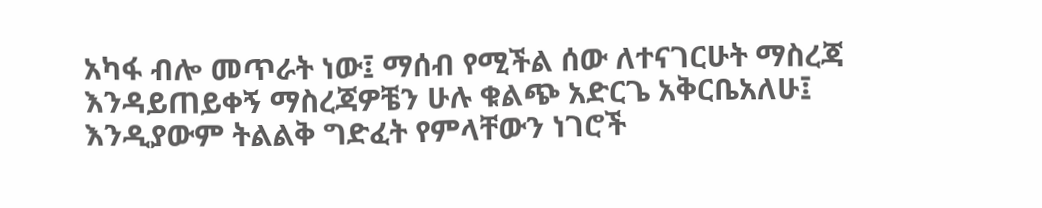አካፋ ብሎ መጥራት ነው፤ ማሰብ የሚችል ሰው ለተናገርሁት ማስረጃ እንዳይጠይቀኝ ማስረጃዎቼን ሁሉ ቁልጭ አድርጌ አቅርቤአለሁ፤ እንዲያውም ትልልቅ ግድፈት የምላቸውን ነገሮች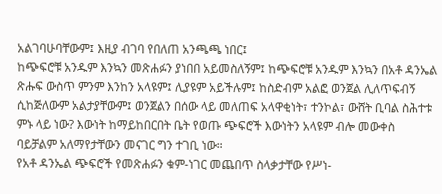አልገባሁባቸውም፤ እዚያ ብገባ የበለጠ አንጫጫ ነበር፤
ከጭፍሮቹ አንዱም እንኳን መጽሐፉን ያነበበ አይመስለኝም፤ ከጭፍሮቹ አንዱም እንኳን በአቶ ዳንኤል ጽሑፍ ውስጥ ምንም እንከን አላዩም፤ ሊያዩም አይችሉም፤ ከስድብም አልፎ ወንጀል ሊለጥፍብኝ ሲከጅለውም አልታያቸውም፤ ወንጀልን በሰው ላይ መለጠፍ አላዋቂነት፣ ተንኮል፣ ውሸት ቢባል ስሕተቱ ምኑ ላይ ነው? እውነት ከማይከበርበት ቤት የወጡ ጭፍሮች እውነትን አላዩም ብሎ መውቀስ ባይቻልም አለማየታቸውን መናገር ግን ተገቢ ነው።
የአቶ ዳንኤል ጭፍሮች የመጽሐፉን ቁም-ነገር መጨበጥ ስላቃታቸው የሥነ-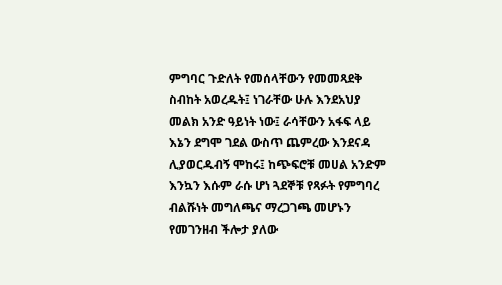ምግባር ጉድለት የመሰላቸውን የመመጻደቅ ስብከት አወረዱት፤ ነገራቸው ሁሉ እንደአህያ መልክ አንድ ዓይነት ነው፤ ራሳቸውን አፋፍ ላይ እኔን ደግሞ ገደል ውስጥ ጨምረው እንደናዳ ሊያወርዱብኝ ሞከሩ፤ ከጭፍሮቹ መሀል አንድም እንኳን እሱም ራሱ ሆነ ጓደኞቹ የጻፉት የምግባረ ብልሹነት መግለጫና ማረጋገጫ መሆኑን የመገንዘብ ችሎታ ያለው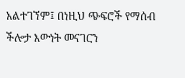አልተገኘም፤ በነዚህ ጭፍሮች የማሰብ ችሎታ እውነት መናገርን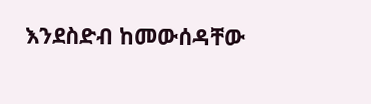እንደስድብ ከመውሰዳቸው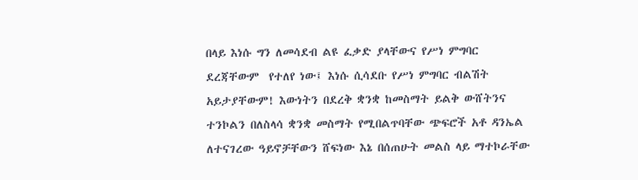በላይ እነሱ ግን ለመሳደብ ልዩ ፈቃድ ያላቸውና የሥነ ምግባር ደረጃቸውም  የተለየ ነው፤ እነሱ ሲሳደቡ የሥነ ምግባር ብልሽት አይታያቸውም! እውነትን በደረቅ ቋንቋ ከመስማት ይልቅ ውሸትንና ተንኮልን በለስላሳ ቋንቋ መስማት የሚበልጥባቸው ጭፍሮች አቶ ዳንኤል ለተናገረው ዓይኖቻቸውን ሸፍነው እኔ በሰጠሁት መልስ ላይ ማተኮራቸው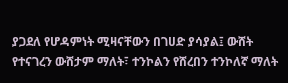ያጋደለ የሆዳምነት ሚዛናቸውን በገሀድ ያሳያል፤ ውሸት የተናገረን ውሸታም ማለት፣ ተንኮልን የሸረበን ተንኮለኛ ማለት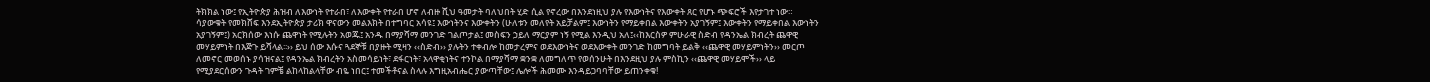ትክክል ነው፤ የኢትዮጵያ ሕዝብ ለእውነት የተራበ፣ ለእውቀት የተራበ ሆኖ ለብዙ ሺህ ዓመታት ባለህበት ሂድ ሲል የኖረው በእንደነዚህ ያሉ የእውነትና የእውቀት ጸር የሆኑ ጭፍሮች እየታገተ ነው።
ሳያውቁት የመክሸፍ እንደኢትዮጵያ ታሪክ ዋናውን መልእክት በተግባር አሳዩ፤ እውነትንና እውቀትን (ሁለቱን መለየት አይቻልም፤ እውነትን የማይቀበል እውቀትን አያገኝም፤ እውቀትን የማይቀበል እውነትን አያገኝም፤) አርክሰው እነሱ ጨዋነት የሚሉትን አወጁ፤ አንዱ በማያሻማ መንገድ ገልጦታል፤ መስፍን ኃይለ ማርያም ነኝ የሚል እንዲህ አለ፤‹‹ከእርስዎ ምሁራዊ ስድብ የዳንኤል ክብረት ጨዋዊ መሃይምነት በእጅጉ ይሻላል፡፡›› ይህ ሰው እሱና ጓደኞቹ በያዙት ሚዛን ‹‹ስድብ›› ያሉትን ተቀብሎ ከመታረምና ወደእውነትና ወደእውቀት መንገድ ከመግባት ይልቅ ‹‹ጨዋዊ መሃይምነትን›› መርጦ ለመኖር መወሰኑ ያሳዝናል፤ የዳንኤል ክብረትን አስመሳይነት፣ ደፋርነት፣ አላዋቂነትና ተንኮል በማያሻማ ቋንቋ ለመግለጥ የወሰንሁት በእንደዚህ ያሉ ምስኪን ‹‹ጨዋዊ መሃይሞች›› ላይ የሚያደርሰውን ጉዳት ገምቼ ልከላከልላቸው ብዬ ነበር፤ ተመችቶናል ስላሉ እግዚአብሔር ያውጣቸው፤ ሌሎች ሕመሙ እንዳይጋባባቸው ይጠንቀቁ!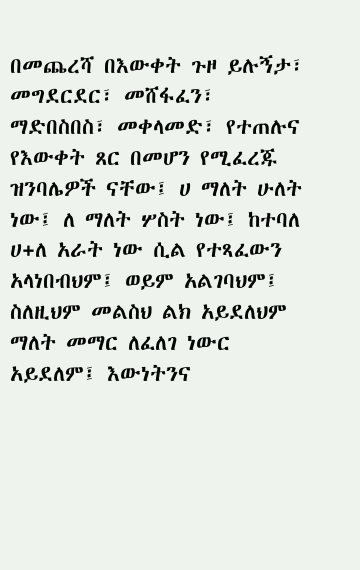በመጨረሻ በእውቀት ጉዞ ይሉኝታ፣ መግደርደር፣ መሸፋፈን፣ ማድበስበስ፣ መቀላመድ፣ የተጠሉና የእውቀት ጸር በመሆን የሚፈረጁ ዝንባሌዎች ናቸው፤ ሀ ማለት ሁለት ነው፤ ለ ማለት ሦስት ነው፤ ከተባለ ሀ+ለ አራት ነው ሲል የተጻፈውን አላነበብህም፤ ወይም አልገባህም፤ ስለዚህም መልስህ ልክ አይደለህም ማለት መማር ለፈለገ ነውር አይደለም፤ እውነትንና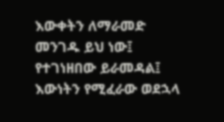እውቀትን ለማራመድ መንገዱ ይህ ነው፤ የተገነዘበው ይራመዳል፤ እውነትን የሚፈራው ወደኋላ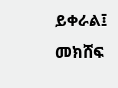ይቀራል፤ መክሸፍ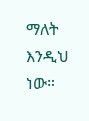ማለት እንዲህ ነው።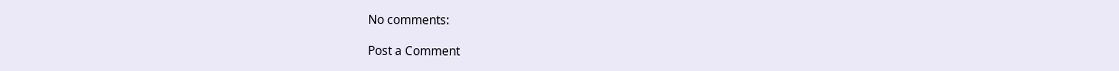No comments:

Post a Comment